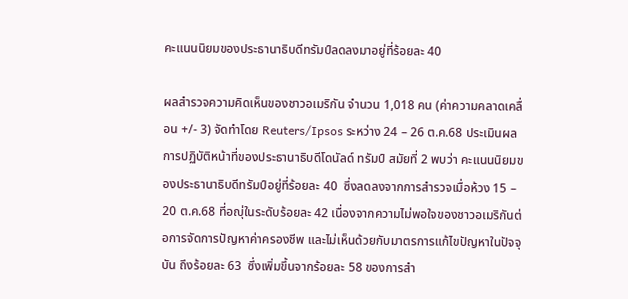คะแนนนิยมของประธานาธิบดีทรัมป์ลดลงมาอยู่ที่ร้อยละ 40

ผลสำรวจความคิดเห็นของชาวอเมริกัน จำนวน 1,018 คน (ค่าความคลาดเคลื่อน +/- 3) จัดทำโดย Reuters/Ipsos ระหว่าง 24 – 26 ต.ค.68 ประเมินผลการปฏิบัติหน้าที่ของประธานาธิบดีโดนัลด์ ทรัมป์ สมัยที่ 2 พบว่า คะแนนนิยมของประธานาธิบดีทรัมป์อยู่ที่ร้อยละ 40  ซึ่งลดลงจากการสำรวจเมื่อห้วง 15 – 20 ต.ค.68 ที่อญุ่ในระดับร้อยละ 42 เนื่องจากความไม่พอใจของชาวอเมริกันต่อการจัดการปัญหาค่าครองชีพ และไม่เห็นด้วยกับมาตรการแก้ไขปัญหาในปัจจุบัน ถึงร้อยละ 63  ซึ่งเพิ่มขึ้นจากร้อยละ 58 ของการสำ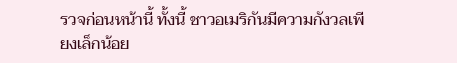รวจก่อนหน้านี้ ทั้งนี้ ชาวอเมริกันมีความกังวลเพียงเล็กน้อย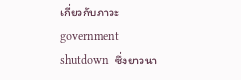เกี่ยวกับภาวะ government shutdown  ซึ่งยาวนา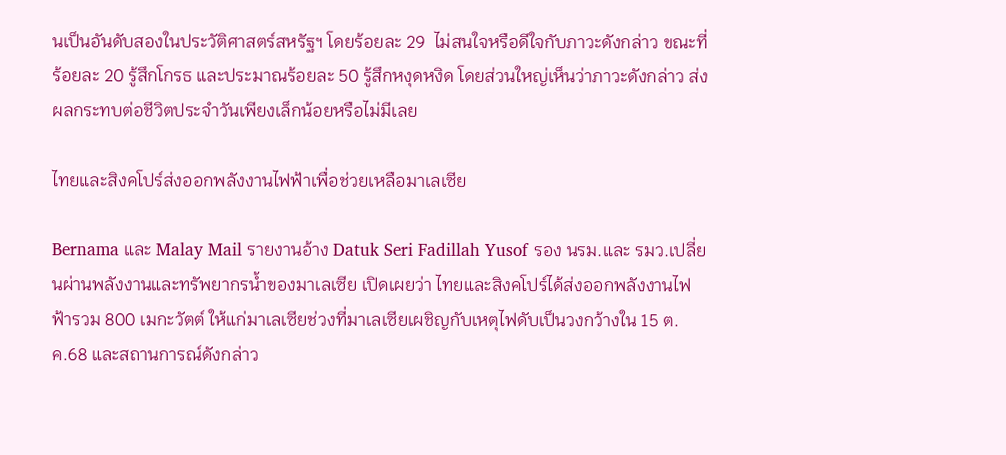นเป็นอันดับสองในประวัติศาสตร์สหรัฐฯ โดยร้อยละ 29  ไม่สนใจหรือดีใจกับภาวะดังกล่าว ขณะที่ร้อยละ 20 รู้สึกโกรธ และประมาณร้อยละ 50 รู้สึกหงุดหงิด โดยส่วนใหญ่เห็นว่าภาวะดังกล่าว ส่งผลกระทบต่อชีวิตประจำวันเพียงเล็กน้อยหรือไม่มีเลย

ไทยและสิงคโปร์ส่งออกพลังงานไฟฟ้าเพื่อช่วยเหลือมาเลเซีย

Bernama และ Malay Mail รายงานอ้าง Datuk Seri Fadillah Yusof รอง นรม.และ รมว.เปลี่ยนผ่านพลังงานและทรัพยากรน้ำของมาเลเซีย เปิดเผยว่า ไทยและสิงคโปร์ได้ส่งออกพลังงานไฟฟ้ารวม 800 เมกะวัตต์ ให้แก่มาเลเซียช่วงที่มาเลเซียเผชิญกับเหตุไฟดับเป็นวงกว้างใน 15 ต.ค.68 และสถานการณ์ดังกล่าว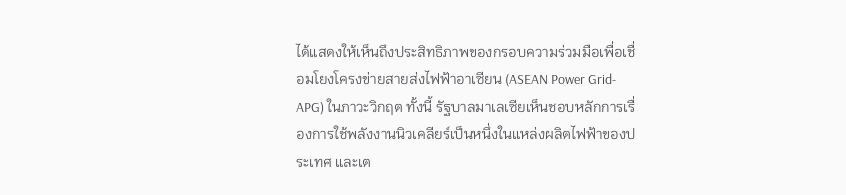ได้แสดงให้เห็นถึงประสิทธิภาพของกรอบความร่วมมือเพื่อเชื่อมโยงโครงข่ายสายส่งไฟฟ้าอาเซียน (ASEAN Power Grid-APG) ในภาวะวิกฤต ทั้งนี้ รัฐบาลมาเลเซียเห็นชอบหลักการเรื่องการใช้พลังงานนิวเคลียร์เป็นหนึ่งในแหล่งผลิตไฟฟ้าของประเทศ และเต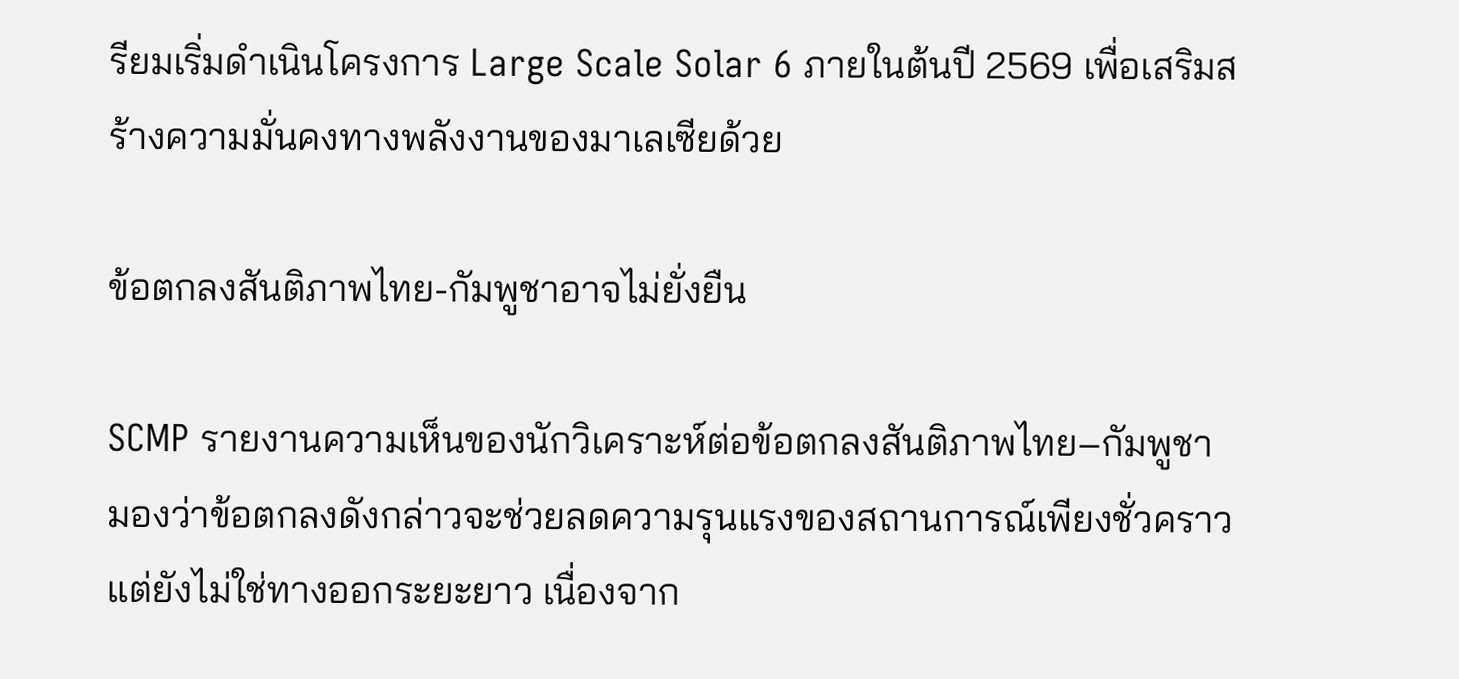รียมเริ่มดำเนินโครงการ Large Scale Solar 6 ภายในต้นปี 2569 เพื่อเสริมสร้างความมั่นคงทางพลังงานของมาเลเซียด้วย

ข้อตกลงสันติภาพไทย-กัมพูชาอาจไม่ยั่งยืน

SCMP รายงานความเห็นของนักวิเคราะห์ต่อข้อตกลงสันติภาพไทย–กัมพูชา มองว่าข้อตกลงดังกล่าวจะช่วยลดความรุนแรงของสถานการณ์เพียงชั่วคราว แต่ยังไม่ใช่ทางออกระยะยาว เนื่องจาก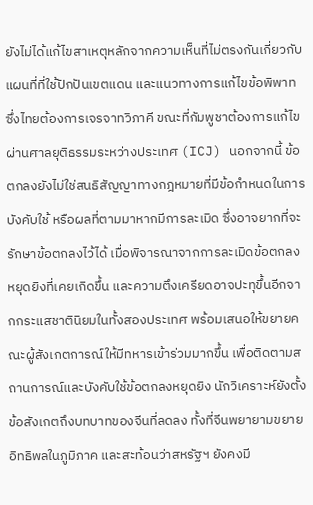ยังไม่ได้แก้ไขสาเหตุหลักจากความเห็นที่ไม่ตรงกันเกี่ยวกับแผนที่ที่ใช้ปักปันเขตแดน และแนวทางการแก้ไขข้อพิพาท ซึ่งไทยต้องการเจรจาทวิภาคี ขณะที่กัมพูชาต้องการแก้ไขผ่านศาลยุติธรรมระหว่างประเทศ (ICJ) นอกจากนี้ ข้อตกลงยังไม่ใช่สนธิสัญญาทางกฎหมายที่มีข้อกำหนดในการบังคับใช้ หรือผลที่ตามมาหากมีการละเมิด ซึ่งอาจยากที่จะรักษาข้อตกลงไว้ได้ เมื่อพิจารณาจากการละเมิดข้อตกลงหยุดยิงที่เคยเกิดขึ้น และความตึงเครียดอาจปะทุขึ้นอีกจากกระแสชาตินิยมในทั้งสองประเทศ พร้อมเสนอให้ขยายคณะผู้สังเกตการณ์ให้มีทหารเข้าร่วมมากขึ้น เพื่อติดตามสถานการณ์และบังคับใช้ข้อตกลงหยุดยิง นักวิเคราะห์ยังตั้งข้อสังเกตถึงบทบาทของจีนที่ลดลง ทั้งที่จีนพยายามขยายอิทธิพลในภูมิภาค และสะท้อนว่าสหรัฐฯ ยังคงมี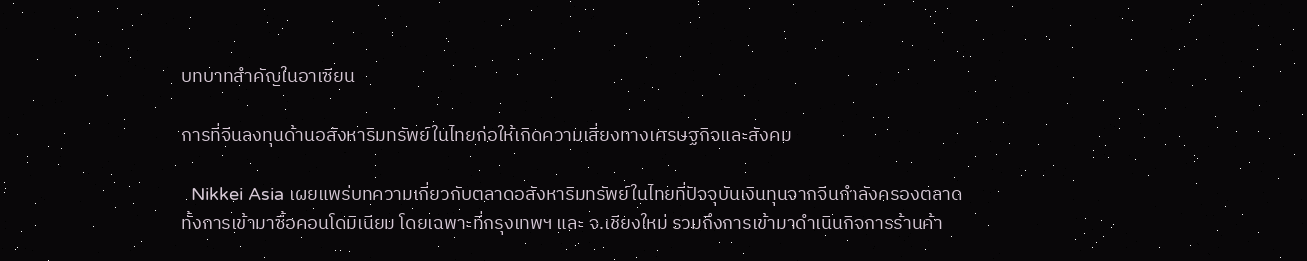บทบาทสำคัญในอาเซียน

การที่จีนลงทุนด้านอสังหาริมทรัพย์ในไทยก่อให้เกิดความเสี่ยงทางเศรษฐกิจและสังคม

  Nikkei Asia เผยแพร่บทความเกี่ยวกับตลาดอสังหาริมทรัพย์ในไทยที่ปัจจุบันเงินทุนจากจีนกำลังครองตลาด ทั้งการเข้ามาซื้อคอนโดมิเนียม โดยเฉพาะที่กรุงเทพฯ และ จ.เชียงใหม่ รวมถึงการเข้ามาดำเนินกิจการร้านค้า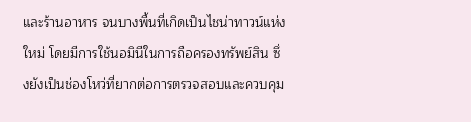และร้านอาหาร จนบางพื้นที่เกิดเป็นไชน่าทาวน์แห่งใหม่ โดยมีการใช้นอมินีในการถือครองทรัพย์สิน ซึ่งยังเป็นช่องโหว่ที่ยากต่อการตรวจสอบและควบคุม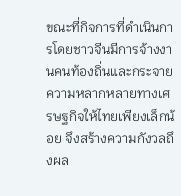ขณะที่กิจการที่ดำเนินการโดยชาวจีนมีการจ้างงานคนท้องถิ่นและกระจายความหลากหลายทางเศรษฐกิจให้ไทยเพียงเล็กน้อย จึงสร้างความกังวลถึงผล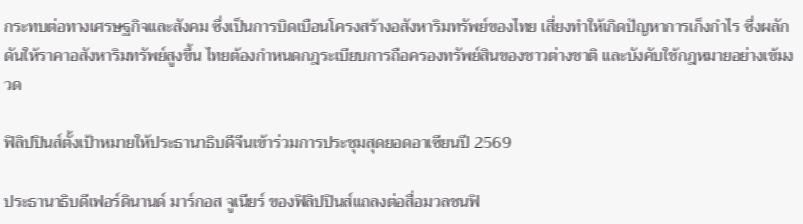กระทบต่อทางเศรษฐกิจและสังคม ซึ่งเป็นการบิดเบือนโครงสร้างอสังหาริมทรัพย์ของไทย เสี่ยงทำให้เกิดปัญหาการเก็งกำไร ซึ่งผลักดันให้ราคาอสังหาริมทรัพย์สูงขึ้น ไทยต้องกำหนดกฎระเบียบการถือครองทรัพย์สินของชาวต่างชาติ และบังคับใช้กฎหมายอย่างเข้มงวด

ฟิลิปปินส์ตั้งเป้าหมายให้ประธานาธิบดีจีนเข้าร่วมการประชุมสุดยอดอาเซียนปี 2569

ประธานาธิบดีเฟอร์ดินานด์ มาร์กอส จูเนียร์ ของฟิลิปปินส์แถลงต่อสื่อมวลชนฟิ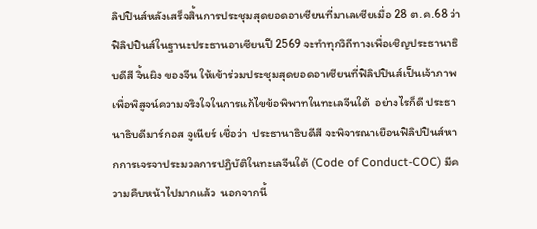ลิปปินส์หลังเสร็จสิ้นการประชุมสุดยอดอาเซียนที่มาเลเซียเมื่อ 28 ต.ค.68 ว่า ฟิลิปปินส์ในฐานะประธานอาเซียนปี 2569 จะทำทุกวิถีทางเพื่อเชิญประธานาธิบดีสี จิ้นผิง ของจีน ให้เข้าร่วมประชุมสุดยอดอาเซียนที่ฟิลิปปินส์เป็นเจ้าภาพ  เพื่อพิสูจน์ความจริงใจในการแก้ไขข้อพิพาทในทะเลจีนใต้  อย่างไรก็ดี ประธานาธิบดีมาร์กอส จูเนียร์ เชื่อว่า  ประธานาธิบดีสี จะพิจารณาเยือนฟิลิปปินส์หากการเจรจาประมวลการปฏิบัติในทะเลจีนใต้ (Code of Conduct-COC) มีความคืบหน้าไปมากแล้ว  นอกจากนี้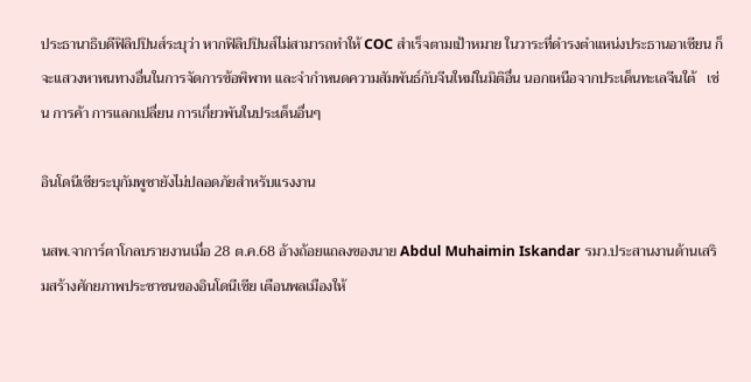ประธานาธิบดีฟิลิปปินส์ระบุว่า หากฟิลิปปินส์ไม่สามารถทำให้ COC สำเร็จตามเป้าหมาย ในวาระที่ดำรงตำแหน่งประธานอาเซียน ก็จะแสวงหาหนทางอื่นในการจัดการข้อพิพาท และจำกำหนดความสัมพันธ์กับจีนใหม่ในมิติอื่น นอกเหนือจากประเด็นทะเลจีนใต้   เช่น การค้า การแลกเปลื่ยน การเกี่ยวพันในประเด็นอื่นๆ

อินโดนีเซียระบุกัมพูชายังไม่ปลอดภัยสำหรับแรงงาน

นสพ.จาการ์ตาโกลบรายงานเมื่อ 28 ต.ค.68 อ้างถ้อยแถลงของนาย Abdul Muhaimin Iskandar รมว.ประสานงานด้านเสริมสร้างศักยภาพประชาชนของอินโดนีเซีย เตือนพลเมืองให้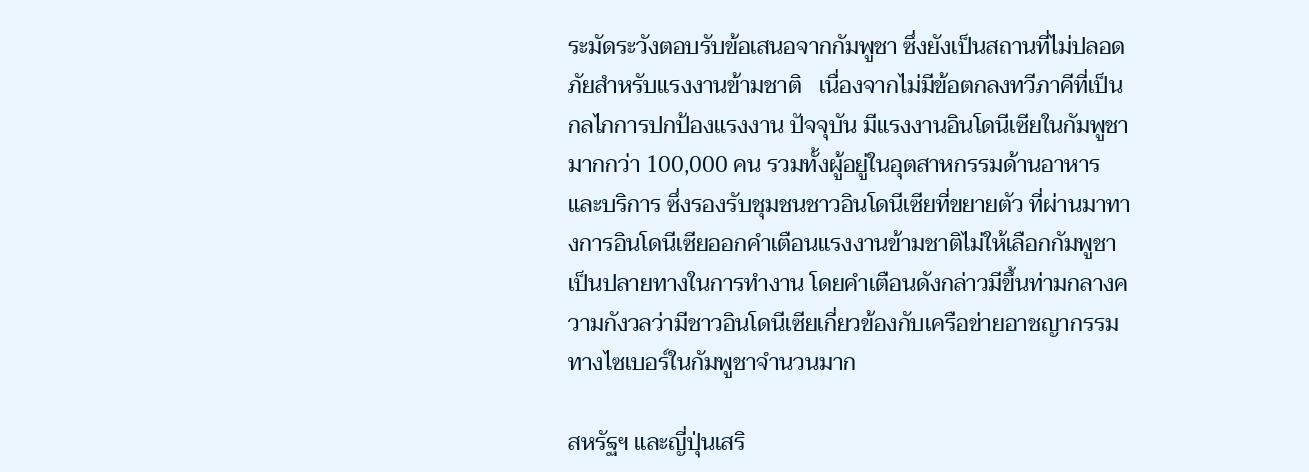ระมัดระวังตอบรับข้อเสนอจากกัมพูชา ซึ่งยังเป็นสถานที่ไม่ปลอดภัยสำหรับแรงงานข้ามชาติ   เนื่องจากไม่มีข้อตกลงทวีภาคีที่เป็นกลไกการปกป้องแรงงาน ปัจจุบัน มีแรงงานอินโดนีเซียในกัมพูชามากกว่า 100,000 คน รวมทั้งผู้อยู่ในอุตสาหกรรมด้านอาหารและบริการ ซึ่งรองรับชุมชนชาวอินโดนีเซียที่ขยายตัว ที่ผ่านมาทางการอินโดนีเซียออกคำเตือนแรงงานข้ามชาติไม่ให้เลือกกัมพูชาเป็นปลายทางในการทำงาน โดยคำเตือนดังกล่าวมีขึ้นท่ามกลางความกังวลว่ามีชาวอินโดนีเซียเกี่ยวข้องกับเครือข่ายอาชญากรรมทางไซเบอร์ในกัมพูชาจำนวนมาก

สหรัฐฯ และญี่ปุ่นเสริ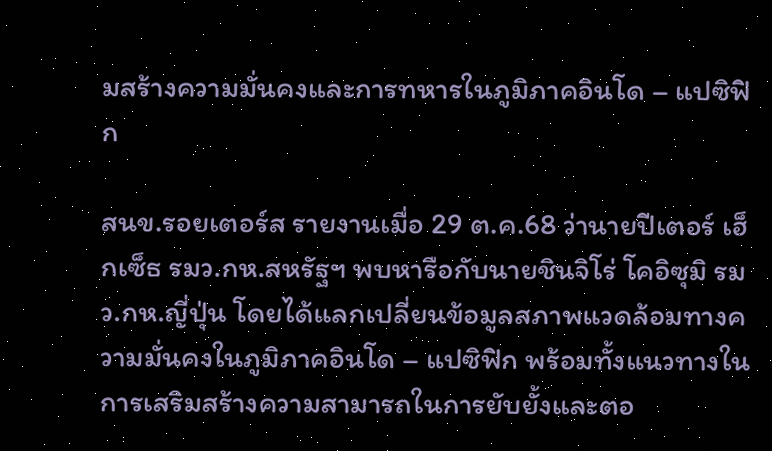มสร้างความมั่นคงและการทหารในภูมิภาคอินโด – แปซิฟิก

สนข.รอยเตอร์ส รายงานเมื่อ 29 ต.ค.68 ว่านายปีเตอร์ เฮ็กเซ็ธ รมว.กห.สหรัฐฯ พบหารือกับนายชินจิโร่ โคอิซุมิ รมว.กห.ญี่ปุ่น โดยได้แลกเปลี่ยนข้อมูลสภาพแวดล้อมทางความมั่นคงในภูมิภาคอินโด – แปซิฟิก พร้อมทั้งแนวทางในการเสริมสร้างความสามารถในการยับยั้งและตอ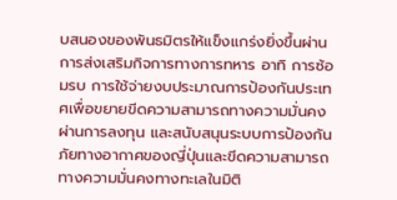บสนองของพันธมิตรให้แข็งแกร่งยิ่งขึ้นผ่านการส่งเสริมกิจการทางการทหาร อาทิ การซ้อมรบ การใช้จ่ายงบประมาณการป้องกันประเทศเพื่อขยายขีดความสามารถทางความมั่นคงผ่านการลงทุน และสนับสนุนระบบการป้องกันภัยทางอากาศของญี่ปุ่นและขีดความสามารถทางความมั่นคงทางทะเลในมิติ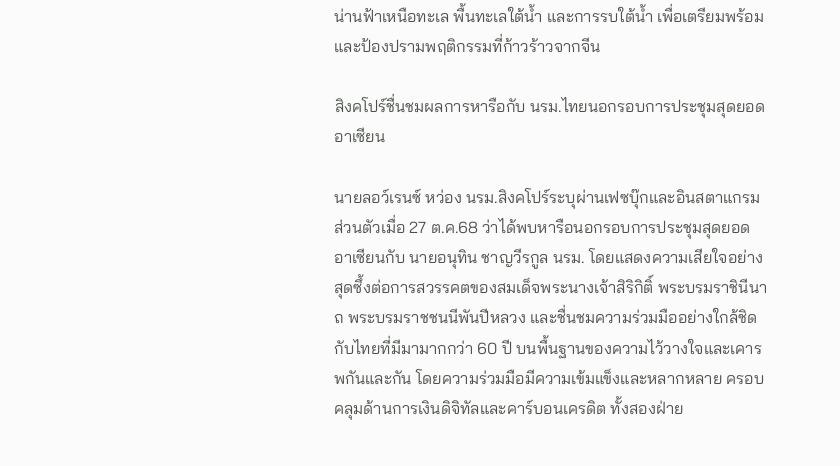น่านฟ้าเหนือทะเล พื้นทะเลใต้น้ำ และการรบใต้น้ำ เพื่อเตรียมพร้อมและป้องปรามพฤติกรรมที่ก้าวร้าวจากจีน

สิงคโปร์ชื่นชมผลการหารือกับ นรม.ไทยนอกรอบการประชุมสุดยอดอาเซียน

นายลอว์เรนซ์ หว่อง นรม.สิงคโปร์ระบุผ่านเฟซบุ๊กและอินสตาแกรมส่วนตัวเมื่อ 27 ต.ค.68 ว่าได้พบหารือนอกรอบการประชุมสุดยอดอาเซียนกับ นายอนุทิน ชาญวีรกูล นรม. โดยแสดงความเสียใจอย่างสุดซึ้งต่อการสวรรคตของสมเด็จพระนางเจ้าสิริกิติ์ พระบรมราชินีนาถ พระบรมราชชนนีพันปีหลวง และชื่นชมความร่วมมืออย่างใกล้ชิดกับไทยที่มีมามากกว่า 60 ปี บนพื้นฐานของความไว้วางใจและเคารพกันและกัน โดยความร่วมมือมีความเข้มแข็งและหลากหลาย ครอบคลุมด้านการเงินดิจิทัลและคาร์บอนเครดิต ทั้งสองฝ่าย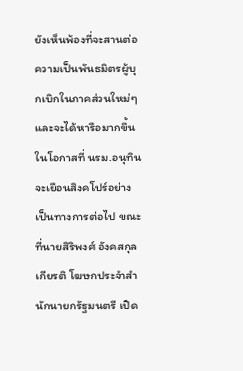ยังเห็นพ้องที่จะสานต่อความเป็นพันธมิตรผู้บุกเบิกในภาคส่วนใหม่ๆ และจะได้หารือมากขึ้นในโอกาสที่ นรม.อนุทินจะเยือนสิงคโปร์อย่างเป็นทางการต่อไป ขณะที่นายสิริพงศ์ อังคสกุลเกียรติ โฆษกประจำสำนักนายกรัฐมนตรี เปิด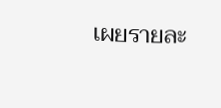เผยรายละ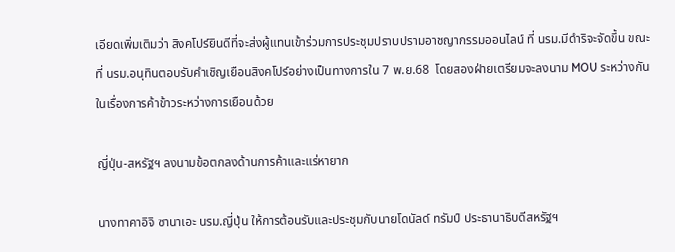เอียดเพิ่มเติมว่า สิงคโปร์ยินดีที่จะส่งผู้แทนเข้าร่วมการประชุมปราบปรามอาชญากรรมออนไลน์ ที่ นรม.มีดำริจะจัดขึ้น ขณะที่ นรม.อนุทินตอบรับคำเชิญเยือนสิงคโปร์อย่างเป็นทางการใน 7 พ.ย.68  โดยสองฝ่ายเตรียมจะลงนาม MOU ระหว่างกันในเรื่องการค้าข้าวระหว่างการเยือนด้วย

ญี่ปุ่น-สหรัฐฯ ลงนามข้อตกลงด้านการค้าและแร่หายาก

นางทาคาอิจิ ซานาเอะ นรม.ญี่ปุ่น ให้การต้อนรับและประชุมกับนายโดนัลด์ ทรัมป์ ประธานาธิบดีสหรัฐฯ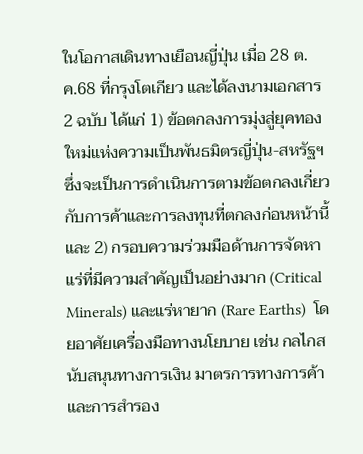ในโอกาสเดินทางเยือนญี่ปุ่น เมื่อ 28 ต.ค.68 ที่กรุงโตเกียว และได้ลงนามเอกสาร 2 ฉบับ ได้แก่ 1) ข้อตกลงการมุ่งสู่ยุคทองใหม่แห่งความเป็นพันธมิตรญี่ปุ่น-สหรัฐฯ ซึ่งจะเป็นการดำเนินการตามข้อตกลงเกี่ยวกับการค้าและการลงทุนที่ตกลงก่อนหน้านี้  และ 2) กรอบความร่วมมือด้านการจัดหาแร่ที่มีความสำคัญเป็นอย่างมาก (Critical Minerals) และแร่หายาก (Rare Earths)  โดยอาศัยเครื่องมือทางนโยบาย เช่น กลไกสนับสนุนทางการเงิน มาตรการทางการค้า และการสำรอง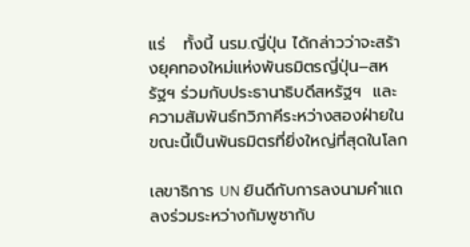แร่   ทั้งนี้ นรม.ญี่ปุ่น ได้กล่าวว่าจะสร้างยุคทองใหม่แห่งพันธมิตรญี่ปุ่น–สหรัฐฯ ร่วมกับประธานาธิบดีสหรัฐฯ  และความสัมพันธ์ทวิภาคีระหว่างสองฝ่ายในขณะนี้เป็นพันธมิตรที่ยิ่งใหญ่ที่สุดในโลก

เลขาธิการ UN ยินดีกับการลงนามคำแถลงร่วมระหว่างกัมพูชากับ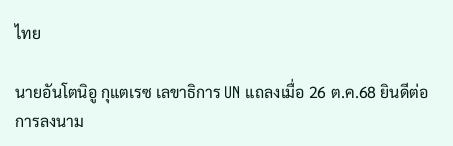ไทย

นายอันโตนิอู กุแตเรซ เลขาธิการ UN แถลงเมื่อ 26 ต.ค.68 ยินดีต่อการลงนาม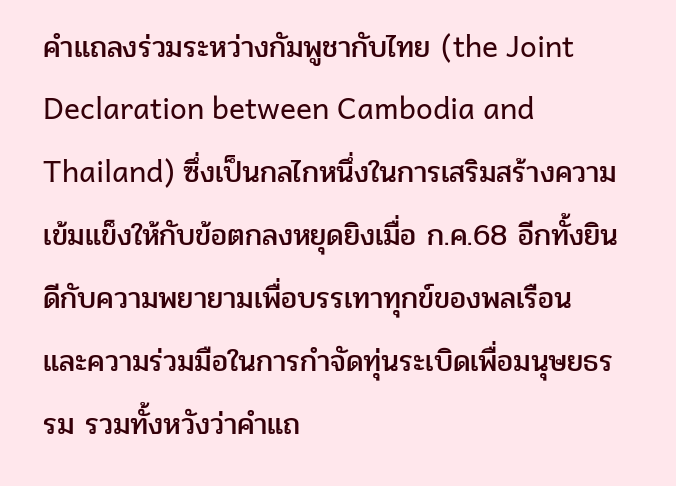คำแถลงร่วมระหว่างกัมพูชากับไทย (the Joint Declaration between Cambodia and Thailand) ซึ่งเป็นกลไกหนึ่งในการเสริมสร้างความเข้มแข็งให้กับข้อตกลงหยุดยิงเมื่อ ก.ค.68 อีกทั้งยินดีกับความพยายามเพื่อบรรเทาทุกข์ของพลเรือน และความร่วมมือในการกำจัดทุ่นระเบิดเพื่อมนุษยธรรม รวมทั้งหวังว่าคำแถ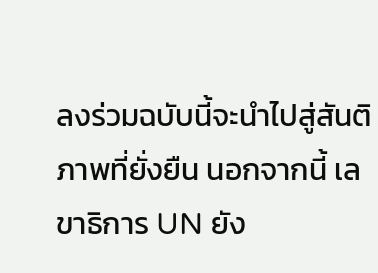ลงร่วมฉบับนี้จะนำไปสู่สันติภาพที่ยั่งยืน นอกจากนี้ เลขาธิการ UN ยัง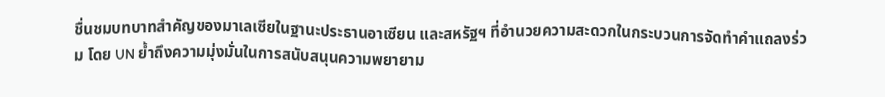ชื่นชมบทบาทสำคัญของมาเลเซียในฐานะประธานอาเซียน และสหรัฐฯ ที่อำนวยความสะดวกในกระบวนการจัดทำคำแถลงร่วม โดย UN ย้ำถึงความมุ่งมั่นในการสนับสนุนความพยายาม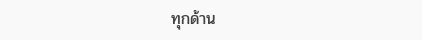ทุกด้าน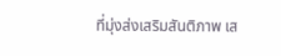ที่มุ่งส่งเสริมสันติภาพ เส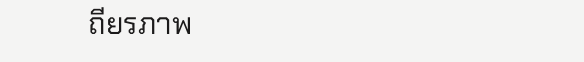ถียรภาพ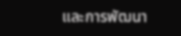และการพัฒนา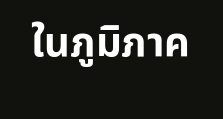ในภูมิภาค